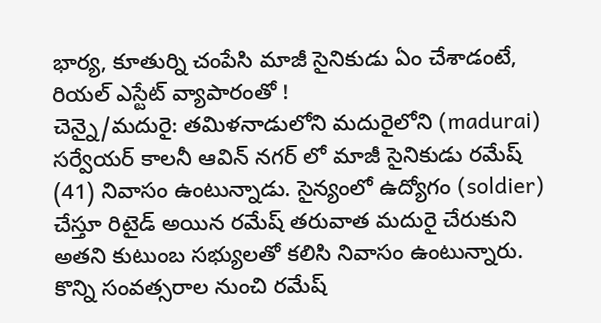భార్య, కూతుర్ని చంపేసి మాజీ సైనికుడు ఏం చేశాడంటే, రియల్ ఎస్టేట్ వ్యాపారంతో !
చెన్నై/మదురై: తమిళనాడులోని మదురైలోని (madurai) సర్వేయర్ కాలనీ ఆవిన్ నగర్ లో మాజీ సైనికుడు రమేష్ (41) నివాసం ఉంటున్నాడు. సైన్యంలో ఉద్యోగం (soldier) చేస్తూ రిటైడ్ అయిన రమేష్ తరువాత మదురై చేరుకుని అతని కుటుంబ సభ్యులతో కలిసి నివాసం ఉంటున్నారు. కొన్ని సంవత్సరాల నుంచి రమేష్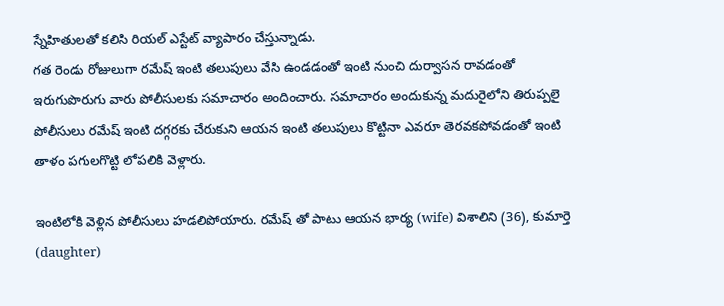స్నేహితులతో కలిసి రియల్ ఎస్టేట్ వ్యాపారం చేస్తున్నాడు.
గత రెండు రోజులుగా రమేష్ ఇంటి తలుపులు వేసి ఉండడంతో ఇంటి నుంచి దుర్వాసన రావడంతో ఇరుగుపొరుగు వారు పోలీసులకు సమాచారం అందించారు. సమాచారం అందుకున్న మదురైలోని తిరుప్పలై పోలీసులు రమేష్ ఇంటి దగ్గరకు చేరుకుని ఆయన ఇంటి తలుపులు కొట్టినా ఎవరూ తెరవకపోవడంతో ఇంటి తాళం పగులగొట్టి లోపలికి వెళ్లారు.

ఇంటిలోకి వెళ్లిన పోలీసులు హడలిపోయారు. రమేష్ తో పాటు ఆయన భార్య (wife) విశాలిని (36), కుమార్తె (daughter)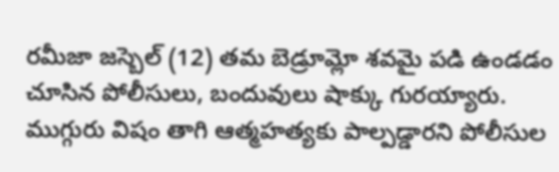రమీజా జస్బెల్ (12) తమ బెడ్రూమ్లో శవమై పడి ఉండడం చూసిన పోలీసులు, బందువులు షాక్కు గురయ్యారు. ముగ్గురు విషం తాగి ఆత్మహత్యకు పాల్పడ్డారని పోలీసుల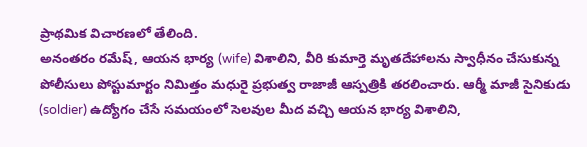ప్రాథమిక విచారణలో తేలింది.
అనంతరం రమేష్, ఆయన భార్య (wife) విశాలిని, వీరి కుమార్తె మృతదేహాలను స్వాధీనం చేసుకున్న పోలీసులు పోస్టుమార్టం నిమిత్తం మధురై ప్రభుత్వ రాజాజీ ఆస్పత్రికి తరలించారు. ఆర్మీ మాజీ సైనికుడు (soldier) ఉద్యోగం చేసే సమయంలో సెలవుల మీద వచ్చి ఆయన భార్య విశాలిని,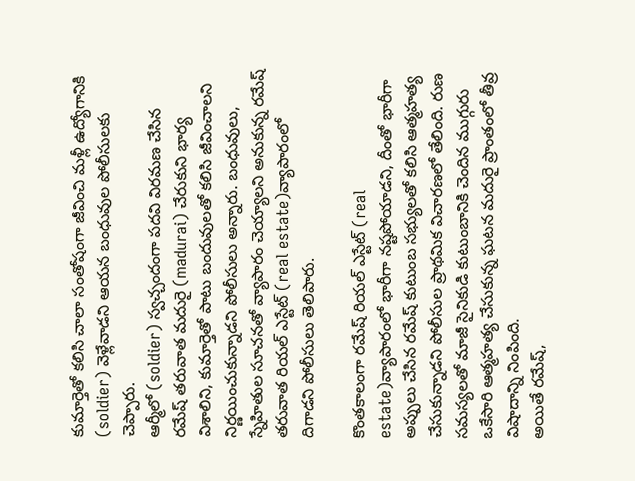కుమార్తెతో కలిసి చాలా సంతోషంగా జీవించి మళ్లీ ఉద్యోగానికి (soldier) వెళ్లేవాడని ఆయన బంధువుల పోలీసులకు చెప్పారు.
ఆర్మీలో (soldier) స్వచ్చందంగా పదవి విరమణ చేసిన రమేష్ తరువాత మదురై (madurai) చేరుకుని భార్య విశాలిని, కుమార్తెతో పాటు బందువులతో కలిసి జీవించాలని నిర్ణయించుకున్నాడని పోలీసులు అన్నారు. బంధువులు, స్నేహితుల సూచనతో వ్యాపారం చెయ్యాలని అనుకున్న రమేష్ తరువాత రియల్ ఎస్టేట్ (real estate)వ్యాపారంలో దిగాడని పోలీసులు తెలిపారు.

కొంతకాలంగా రమేష్ రియల్ ఎస్టేట్ (real estate)వ్యాపారంలో భారీగా నష్టపోయాడని, దీంతో భారీగా అప్పులు చేసిన రమేష్ కుటుంబ సభ్యులతో కలిసి ఆత్మహత్య చేసుకున్నాడని పోలీసుల ప్రాథమిక విచారణలో తేలింది. రుణ సమస్యలతో మాజీ సైనికుడి కుటుంబానికి చెందిన ముగ్గురు ఒకేసారి ఆత్మహత్య చేసుకున్న ఘటన మదురై ప్రాంతంలో తీవ్ర విషాదాన్ని నింపింది.
అయితే రమేష్,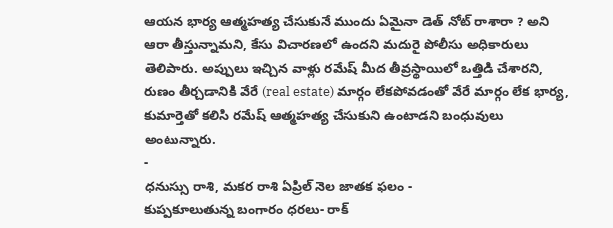ఆయన భార్య ఆత్మహత్య చేసుకునే ముందు ఏమైనా డెత్ నోట్ రాశారా ? అని ఆరా తీస్తున్నామని, కేసు విచారణలో ఉందని మదురై పోలీసు అధికారులు తెలిపారు. అప్పులు ఇచ్చిన వాళ్లు రమేష్ మీద తీవ్రస్థాయిలో ఒత్తిడి చేశారని, రుణం తీర్చడానికి వేరే (real estate) మార్గం లేకపోవడంతో వేరే మార్గం లేక భార్య, కుమార్తెతో కలిసి రమేష్ ఆత్మహత్య చేసుకుని ఉంటాడని బంధువులు అంటున్నారు.
-
ధనుస్సు రాశి, మకర రాశి ఏప్రిల్ నెల జాతక ఫలం -
కుప్పకూలుతున్న బంగారం ధరలు- రాక్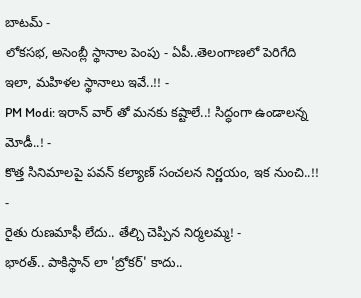బాటమ్ -
లోకసభ, అసెంబ్లీ స్థానాల పెంపు - ఏపీ..తెలంగాణలో పెరిగేది ఇలా, మహిళల స్థానాలు ఇవే..!! -
PM Modi: ఇరాన్ వార్ తో మనకు కష్టాలే..! సిద్ధంగా ఉండాలన్న మోడీ..! -
కొత్త సినిమాలపై పవన్ కల్యాణ్ సంచలన నిర్ణయం, ఇక నుంచి..!! -
రైతు రుణమాఫీ లేదు.. తేల్చి చెప్పిన నిర్మలమ్మ! -
భారత్.. పాకిస్థాన్ లా 'బ్రోకర్' కాదు..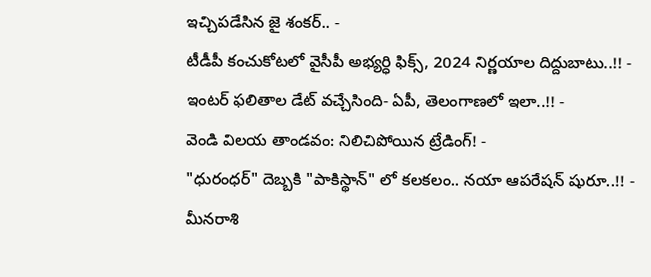ఇచ్చిపడేసిన జై శంకర్.. -
టీడీపీ కంచుకోటలో వైసీపీ అభ్యర్ధి ఫిక్స్, 2024 నిర్ణయాల దిద్దుబాటు..!! -
ఇంటర్ ఫలితాల డేట్ వచ్చేసింది- ఏపీ, తెలంగాణలో ఇలా..!! -
వెండి విలయ తాండవం: నిలిచిపోయిన ట్రేడింగ్! -
"ధురంధర్" దెబ్బకి "పాకిస్థాన్" లో కలకలం.. నయా ఆపరేషన్ షురూ..!! -
మీనరాశి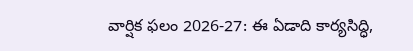వార్షిక ఫలం 2026-27: ఈ ఏడాది కార్యసిద్ధి,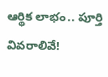ఆర్థిక లాభం.. పూర్తి వివరాలివే!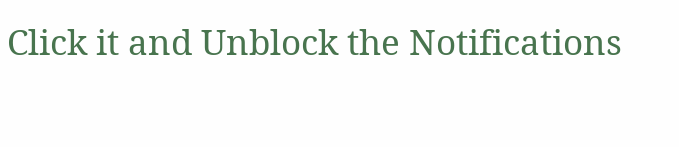Click it and Unblock the Notifications